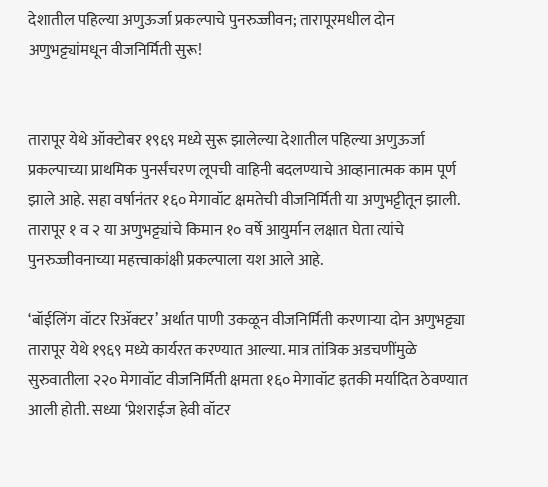देशातील पहिल्या अणुऊर्जा प्रकल्पाचे पुनरुज्जीवन; तारापूरमधील दोन अणुभट्ट्यांमधून वीजनिर्मिती सुरू!


तारापूर येथे ऑक्टोबर १९६९ मध्ये सुरू झालेल्या देशातील पहिल्या अणुऊर्जा प्रकल्पाच्या प्राथमिक पुनर्संचरण लूपची वाहिनी बदलण्याचे आव्हानात्मक काम पूर्ण झाले आहे. सहा वर्षानंतर १६० मेगावॉट क्षमतेची वीजनिर्मिती या अणुभट्टीतून झाली. तारापूर १ व २ या अणुभट्ट्यांचे किमान १० वर्षे आयुर्मान लक्षात घेता त्यांचे पुनरुज्जीवनाच्या महत्त्वाकांक्षी प्रकल्पाला यश आले आहे.

‘बॉईलिंग वॉटर रिॲक्टर’ अर्थात पाणी उकळून वीजनिर्मिती करणाऱ्या दोन अणुभट्ट्या तारापूर येथे १९६९ मध्ये कार्यरत करण्यात आल्या. मात्र तांत्रिक अडचणींमुळे सुरुवातीला २२० मेगावॉट वीजनिर्मिती क्षमता १६० मेगावॉट इतकी मर्यादित ठेवण्यात आली होती. सध्या ‘प्रेशराईज हेवी वॉटर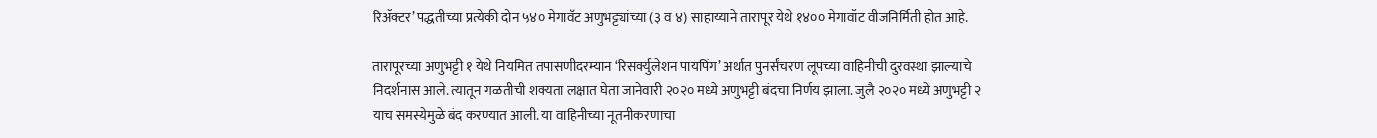रिॲक्टर’ पद्धतीच्या प्रत्येकी दोन ५४० मेगावॅट अणुभट्ट्यांच्या (३ व ४) साहाय्याने तारापूर येथे १४०० मेगावॉट वीजनिर्मिती होत आहे.

तारापूरच्या अणुभट्टी १ येथे नियमित तपासणीदरम्यान ‘रिसर्क्युलेशन पायपिंग’ अर्थात पुनर्संचरण लूपच्या वाहिनीची दुरवस्था झाल्याचे निदर्शनास आले. त्यातून गळतीची शक्यता लक्षात घेता जानेवारी २०२० मध्ये अणुभट्टी बंदचा निर्णय झाला. जुलै २०२० मध्ये अणुभट्टी २ याच समस्येमुळे बंद करण्यात आली. या वाहिनीच्या नूतनीकरणाचा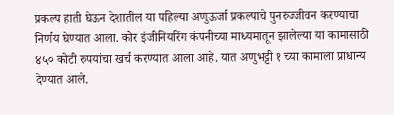प्रकल्प हाती घेऊन देशातील या पहिल्या अणुऊर्जा प्रकल्पाचे पुनरुज्जीवन करण्याचा निर्णय घेण्यात आला. कोर इंजीनियरिंग कंपनीच्या माध्यमातून झालेल्या या कामासाठी ४५० कोटी रुपयांचा खर्च करण्यात आला आहे. यात अणुभट्टी १ च्या कामाला प्राधान्य देण्यात आले.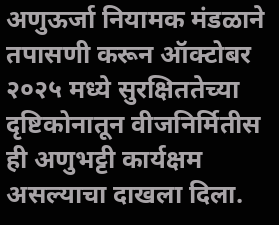अणुऊर्जा नियामक मंडळाने तपासणी करून ऑक्टोबर २०२५ मध्ये सुरक्षिततेच्या दृष्टिकोनातून वीजनिर्मितीस ही अणुभट्टी कार्यक्षम असल्याचा दाखला दिला.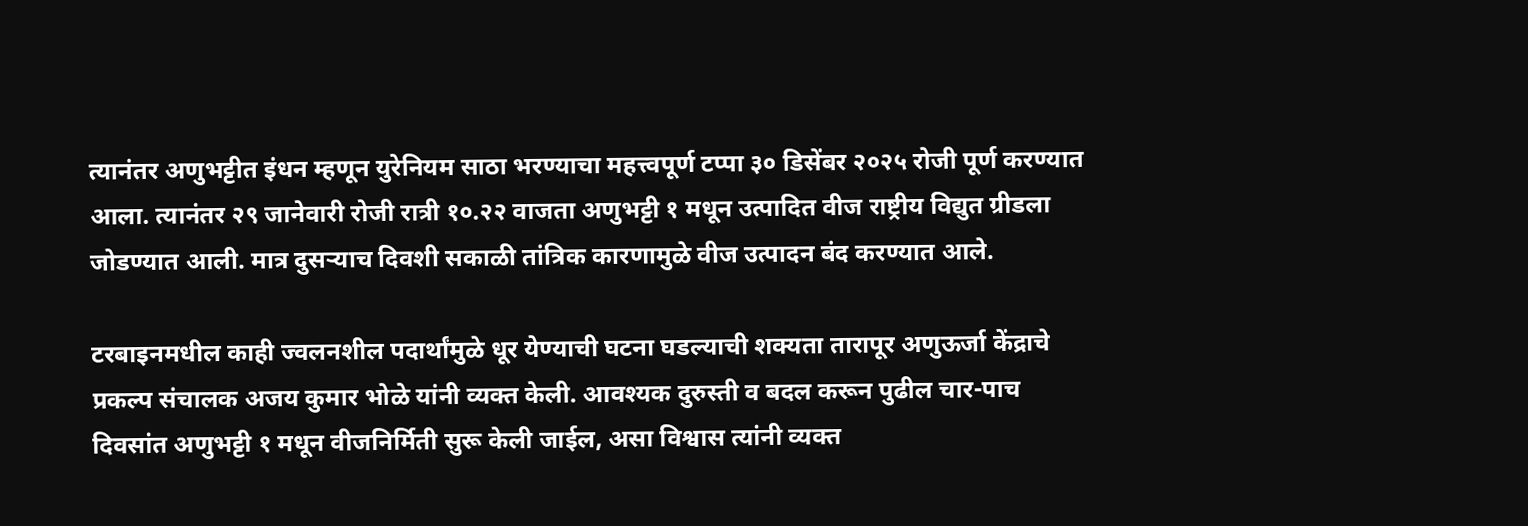त्यानंतर अणुभट्टीत इंधन म्हणून युरेनियम साठा भरण्याचा महत्त्वपूर्ण टप्पा ३० डिसेंबर २०२५ रोजी पूर्ण करण्यात आला. त्यानंतर २९ जानेवारी रोजी रात्री १०.२२ वाजता अणुभट्टी १ मधून उत्पादित वीज राष्ट्रीय विद्युत ग्रीडला जोडण्यात आली. मात्र दुसऱ्याच दिवशी सकाळी तांत्रिक कारणामुळे वीज उत्पादन बंद करण्यात आले.

टरबाइनमधील काही ज्वलनशील पदार्थांमुळे धूर येण्याची घटना घडल्याची शक्यता तारापूर अणुऊर्जा केंद्राचे प्रकल्प संचालक अजय कुमार भोळे यांनी व्यक्त केली. आवश्यक दुरुस्ती व बदल करून पुढील चार-पाच दिवसांत अणुभट्टी १ मधून वीजनिर्मिती सुरू केली जाईल, असा विश्वास त्यांनी व्यक्त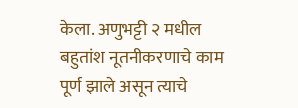केला. अणुभट्टी २ मधील बहुतांश नूतनीकरणाचे काम पूर्ण झाले असून त्याचे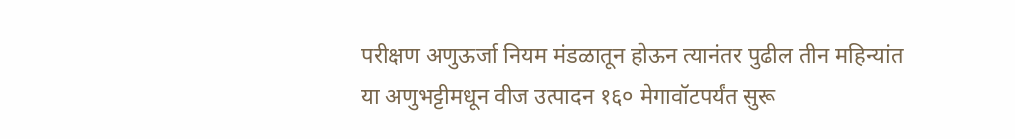परीक्षण अणुऊर्जा नियम मंडळातून होऊन त्यानंतर पुढील तीन महिन्यांत या अणुभट्टीमधून वीज उत्पादन १६० मेगावॉटपर्यंत सुरू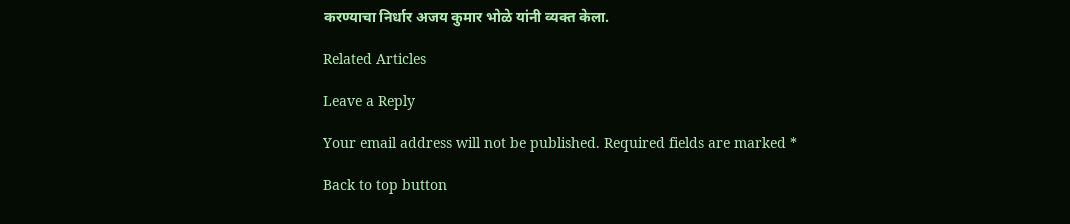करण्याचा निर्धार अजय कुमार भोळे यांनी व्यक्त केला.

Related Articles

Leave a Reply

Your email address will not be published. Required fields are marked *

Back to top button